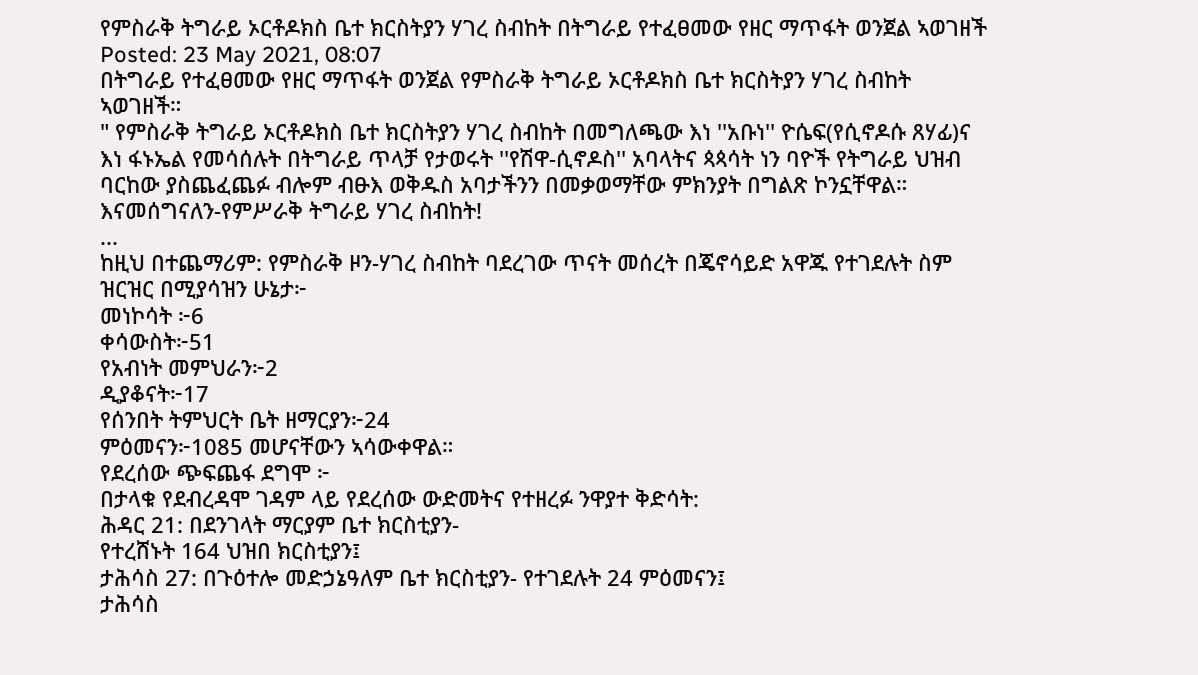የምስራቅ ትግራይ ኦርቶዶክስ ቤተ ክርስትያን ሃገረ ስብከት በትግራይ የተፈፀመው የዘር ማጥፋት ወንጀል ኣወገዘች
Posted: 23 May 2021, 08:07
በትግራይ የተፈፀመው የዘር ማጥፋት ወንጀል የምስራቅ ትግራይ ኦርቶዶክስ ቤተ ክርስትያን ሃገረ ስብከት ኣወገዘች።
" የምስራቅ ትግራይ ኦርቶዶክስ ቤተ ክርስትያን ሃገረ ስብከት በመግለጫው እነ ''አቡነ'' ዮሴፍ(የሲኖዶሱ ጸሃፊ)ና እነ ፋኑኤል የመሳሰሉት በትግራይ ጥላቻ የታወሩት ''የሽዋ-ሲኖዶስ'' አባላትና ጳጳሳት ነን ባዮች የትግራይ ህዝብ ባርከው ያስጨፈጨፉ ብሎም ብፁእ ወቅዱስ አባታችንን በመቃወማቸው ምክንያት በግልጽ ኮንኗቸዋል።
እናመሰግናለን-የምሥራቅ ትግራይ ሃገረ ስብከት!
...
ከዚህ በተጨማሪም: የምስራቅ ዞን-ሃገረ ስብከት ባደረገው ጥናት መሰረት በጄኖሳይድ አዋጁ የተገደሉት ስም ዝርዝር በሚያሳዝን ሁኔታ፦
መነኮሳት ፦6
ቀሳውስት፦51
የአብነት መምህራን፦2
ዲያቆናት፦17
የሰንበት ትምህርት ቤት ዘማርያን፦24
ምዕመናን፦1085 መሆናቸውን ኣሳውቀዋል።
የደረሰው ጭፍጨፋ ደግሞ ፦
በታላቁ የደብረዳሞ ገዳም ላይ የደረሰው ውድመትና የተዘረፉ ንዋያተ ቅድሳት:
ሕዳር 21: በደንገላት ማርያም ቤተ ክርስቲያን-
የተረሸኑት 164 ህዝበ ክርስቲያን፤
ታሕሳስ 27: በጉዕተሎ መድኃኔዓለም ቤተ ክርስቲያን- የተገደሉት 24 ምዕመናን፤
ታሕሳስ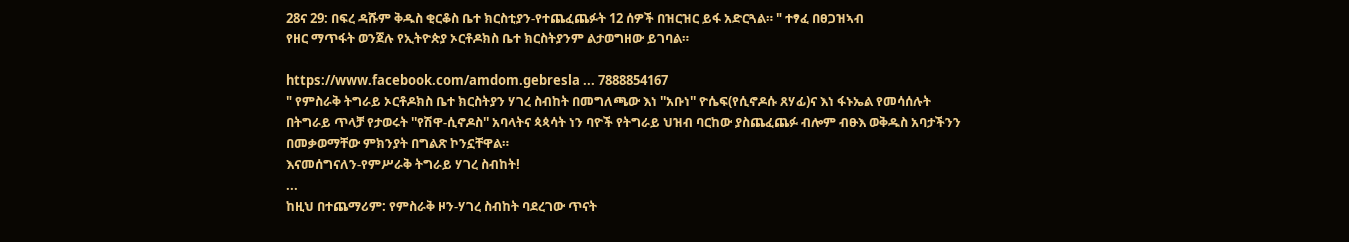28ና 29: በፍረ ዳሹም ቅዱስ ቂርቆስ ቤተ ክርስቲያን-የተጨፈጨፉት 12 ሰዎች በዝርዝር ይፋ አድርጓል። " ተፃፈ በፀጋዝኣብ
የዘር ማጥፋት ወንጀሉ የኢትዮጵያ ኦርቶዶክስ ቤተ ክርስትያንም ልታወግዘው ይገባል።

https://www.facebook.com/amdom.gebresla ... 7888854167
" የምስራቅ ትግራይ ኦርቶዶክስ ቤተ ክርስትያን ሃገረ ስብከት በመግለጫው እነ ''አቡነ'' ዮሴፍ(የሲኖዶሱ ጸሃፊ)ና እነ ፋኑኤል የመሳሰሉት በትግራይ ጥላቻ የታወሩት ''የሽዋ-ሲኖዶስ'' አባላትና ጳጳሳት ነን ባዮች የትግራይ ህዝብ ባርከው ያስጨፈጨፉ ብሎም ብፁእ ወቅዱስ አባታችንን በመቃወማቸው ምክንያት በግልጽ ኮንኗቸዋል።
እናመሰግናለን-የምሥራቅ ትግራይ ሃገረ ስብከት!
...
ከዚህ በተጨማሪም: የምስራቅ ዞን-ሃገረ ስብከት ባደረገው ጥናት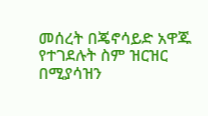መሰረት በጄኖሳይድ አዋጁ የተገደሉት ስም ዝርዝር በሚያሳዝን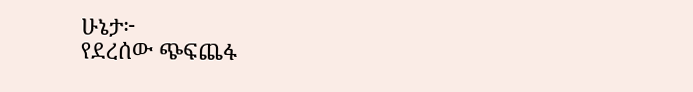ሁኔታ፦
የደረሰው ጭፍጨፋ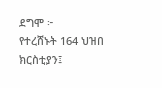ደግሞ ፦
የተረሸኑት 164 ህዝበ ክርስቲያን፤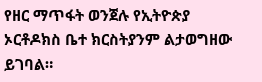የዘር ማጥፋት ወንጀሉ የኢትዮጵያ ኦርቶዶክስ ቤተ ክርስትያንም ልታወግዘው ይገባል።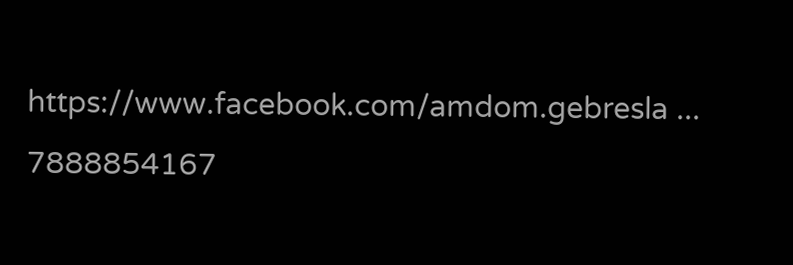https://www.facebook.com/amdom.gebresla ... 7888854167